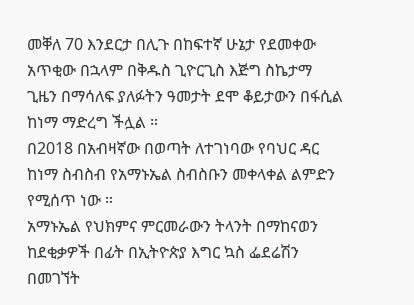መቐለ 70 እንደርታ በሊጉ በከፍተኛ ሁኔታ የደመቀው አጥቂው በኋላም በቅዱስ ጊዮርጊስ እጅግ ስኬታማ ጊዜን በማሳለፍ ያለፉትን ዓመታት ደሞ ቆይታውን በፋሲል ከነማ ማድረግ ችሏል ።
በ2018 በአብዛኛው በወጣት ለተገነባው የባህር ዳር ከነማ ስብስብ የአማኑኤል ስብስቡን መቀላቀል ልምድን የሚሰጥ ነው ።
አማኑኤል የህክምና ምርመራውን ትላንት በማከናወን ከደቂቃዎች በፊት በኢትዮጵያ እግር ኳስ ፌደሬሽን በመገኘት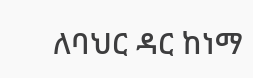ለባህር ዳር ከነማ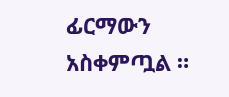ፊርማውን አስቀምጧል ።